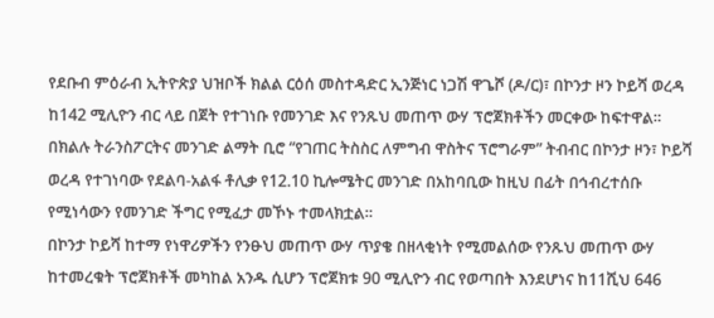የደቡብ ምዕራብ ኢትዮጵያ ህዝቦች ክልል ርዕሰ መስተዳድር ኢንጅነር ነጋሽ ዋጌሾ (ዶ/ር)፣ በኮንታ ዞን ኮይሻ ወረዳ ከ142 ሚሊዮን ብር ላይ በጀት የተገነቡ የመንገድ እና የንጹህ መጠጥ ውሃ ፕሮጀክቶችን መርቀው ከፍተዋል።
በክልሉ ትራንስፖርትና መንገድ ልማት ቢሮ “የገጠር ትስስር ለምግብ ዋስትና ፕሮግራም” ትብብር በኮንታ ዞን፣ ኮይሻ ወረዳ የተገነባው የደልባ-አልፋ ቶሊቃ የ12.10 ኪሎሜትር መንገድ በአከባቢው ከዚህ በፊት በኅብረተሰቡ የሚነሳውን የመንገድ ችግር የሚፈታ መኾኑ ተመላክቷል።
በኮንታ ኮይሻ ከተማ የነዋሪዎችን የንፁህ መጠጥ ውሃ ጥያቄ በዘላቂነት የሚመልሰው የንጹህ መጠጥ ውሃ ከተመረቁት ፕሮጀክቶች መካከል አንዱ ሲሆን ፕሮጀክቱ 90 ሚሊዮን ብር የወጣበት እንደሆነና ከ11ሺህ 646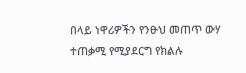በላይ ነዋሪዎችን የንፁህ መጠጥ ውሃ ተጠቃሚ የሚያደርግ የክልሉ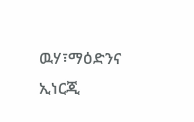ዉሃ፣ማዕድንና ኢነርጂ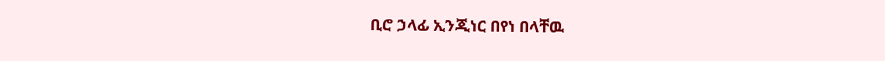ቢሮ ኃላፊ ኢንጂነር በየነ በላቸዉ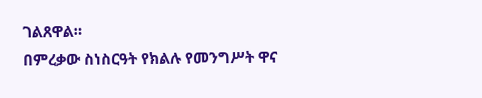ገልጸዋል።
በምረቃው ስነስርዓት የክልሉ የመንግሥት ዋና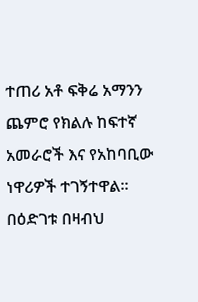ተጠሪ አቶ ፍቅሬ አማንን ጨምሮ የክልሉ ከፍተኛ አመራሮች እና የአከባቢው ነዋሪዎች ተገኝተዋል።
በዕድገቱ በዛብህ